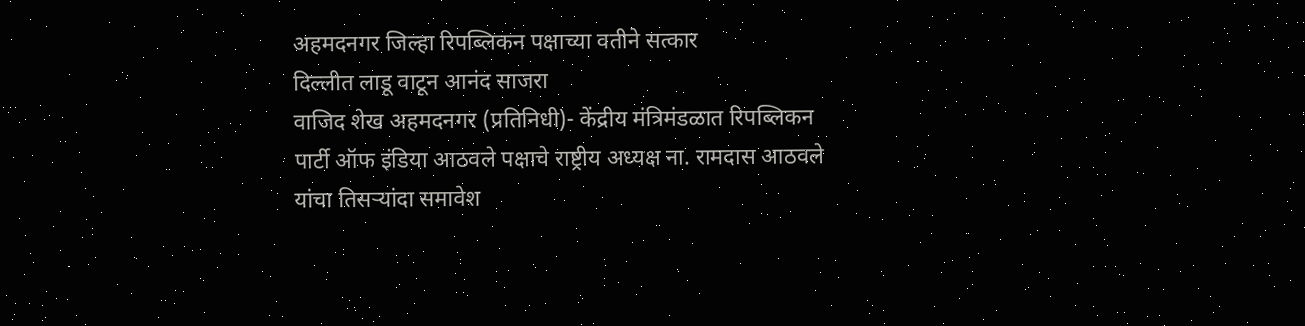अहमदनगर जिल्हा रिपब्लिकन पक्षाच्या वतीने सत्कार
दिल्लीत लाडू वाटून आनंद साजरा
वाजिद शेख अहमदनगर (प्रतिनिधी)- केंद्रीय मंत्रिमंडळात रिपब्लिकन पार्टी ऑफ इंडिया आठवले पक्षाचे राष्ट्रीय अध्यक्ष ना. रामदास आठवले यांचा तिसऱ्यांदा समावेश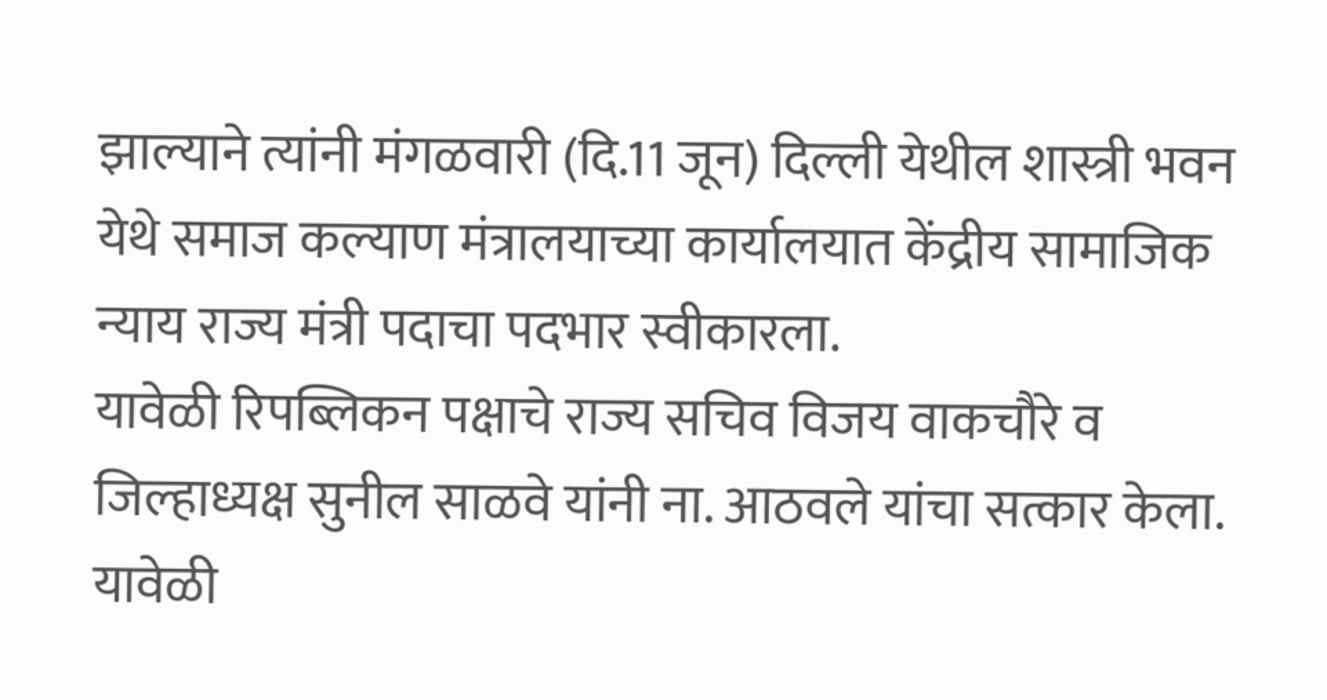झाल्याने त्यांनी मंगळवारी (दि.11 जून) दिल्ली येथील शास्त्री भवन येथे समाज कल्याण मंत्रालयाच्या कार्यालयात केंद्रीय सामाजिक न्याय राज्य मंत्री पदाचा पदभार स्वीकारला.
यावेळी रिपब्लिकन पक्षाचे राज्य सचिव विजय वाकचौरे व जिल्हाध्यक्ष सुनील साळवे यांनी ना. आठवले यांचा सत्कार केला. यावेळी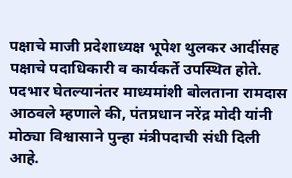पक्षाचे माजी प्रदेशाध्यक्ष भूपेश थुलकर आदींसह पक्षाचे पदाधिकारी व कार्यकर्ते उपस्थित होते.
पदभार घेतल्यानंतर माध्यमांशी बोलताना रामदास आठवले म्हणाले की, पंतप्रधान नरेंद्र मोदी यांनी मोठ्या विश्वासाने पुन्हा मंत्रीपदाची संधी दिली आहे.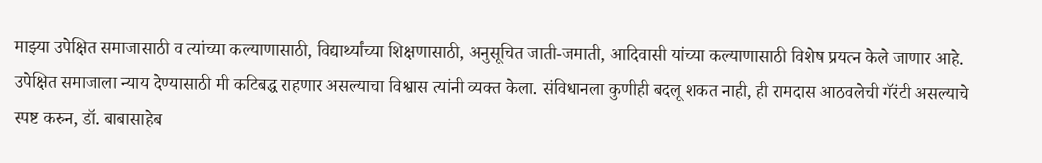माझ्या उपेक्षित समाजासाठी व त्यांच्या कल्याणासाठी, विद्यार्थ्यांच्या शिक्षणासाठी, अनुसूचित जाती-जमाती, आदिवासी यांच्या कल्याणासाठी विशेष प्रयत्न केले जाणार आहे.
उपेक्षित समाजाला न्याय देण्यासाठी मी कटिबद्ध राहणार असल्याचा विश्वास त्यांनी व्यक्त केला. संविधानला कुणीही बदलू शकत नाही, ही रामदास आठवलेची गॅरंटी असल्याचे स्पष्ट करुन, डॉ. बाबासाहेब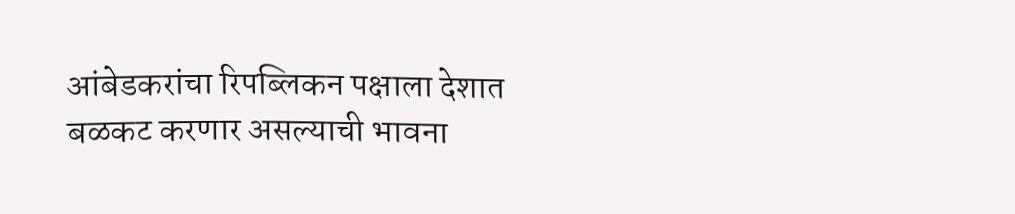आंबेडकरांचा रिपब्लिकन पक्षाला देशात बळकट करणार असल्याची भावना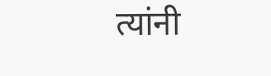त्यांनी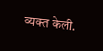व्यक्त केली.